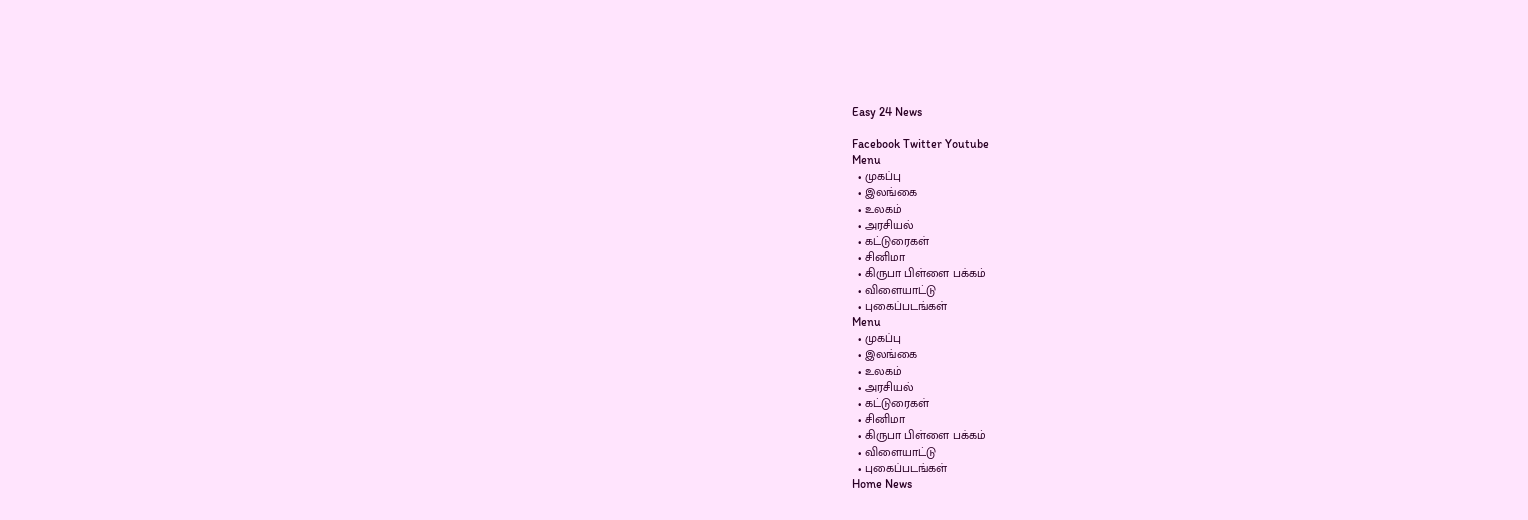Easy 24 News

Facebook Twitter Youtube
Menu
  • முகப்பு
  • இலங்கை
  • உலகம்
  • அரசியல்
  • கட்டுரைகள்
  • சினிமா
  • கிருபா பிள்ளை பக்கம்
  • விளையாட்டு
  • புகைப்படங்கள்
Menu
  • முகப்பு
  • இலங்கை
  • உலகம்
  • அரசியல்
  • கட்டுரைகள்
  • சினிமா
  • கிருபா பிள்ளை பக்கம்
  • விளையாட்டு
  • புகைப்படங்கள்
Home News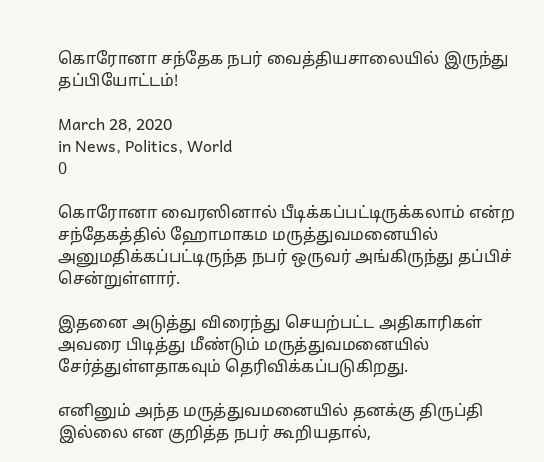கொரோனா சந்தேக நபர் வைத்தியசாலையில் இருந்து தப்பியோட்டம்!

March 28, 2020
in News, Politics, World
0

கொரோனா வைரஸினால் பீடிக்கப்பட்டிருக்கலாம் என்ற சந்தேகத்தில் ஹோமாகம மருத்துவமனையில் அனுமதிக்கப்பட்டிருந்த நபர் ஒருவர் அங்கிருந்து தப்பிச் சென்றுள்ளார்.

இதனை அடுத்து விரைந்து செயற்பட்ட அதிகாரிகள் அவரை பிடித்து மீண்டும் மருத்துவமனையில் சேர்த்துள்ளதாகவும் தெரிவிக்கப்படுகிறது.

எனினும் அந்த மருத்துவமனையில் தனக்கு திருப்தி இல்லை என குறித்த நபர் கூறியதால்,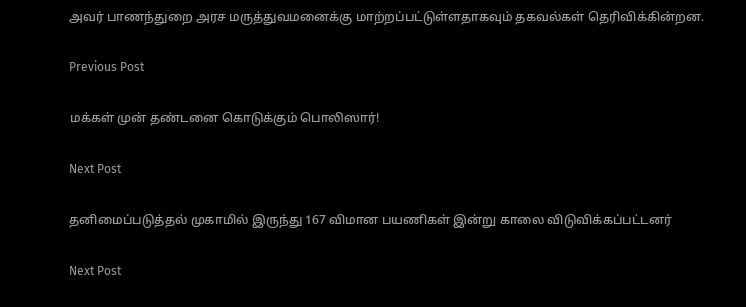அவர் பாணந்துறை அரச மருத்துவமனைக்கு மாற்றப்பட்டுள்ளதாகவும் தகவல்கள் தெரிவிக்கின்றன.

Previous Post

மக்கள் முன் தண்டனை கொடுக்கும் பொலிஸார்!

Next Post

தனிமைப்படுத்தல் முகாமில் இருந்து 167 விமான பயணிகள் இன்று காலை விடுவிக்கப்பட்டனர்

Next Post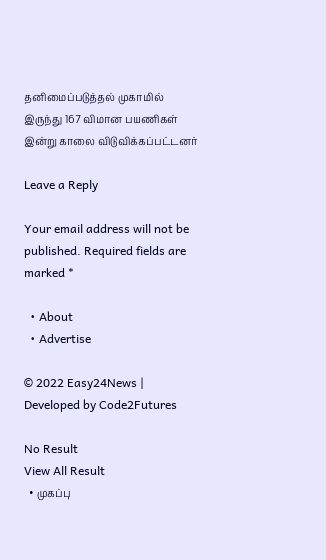தனிமைப்படுத்தல் முகாமில் இருந்து 167 விமான பயணிகள் இன்று காலை விடுவிக்கப்பட்டனர்

Leave a Reply

Your email address will not be published. Required fields are marked *

  • About
  • Advertise

© 2022 Easy24News | Developed by Code2Futures

No Result
View All Result
  • முகப்பு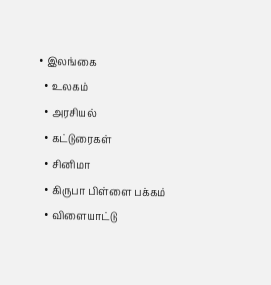• இலங்கை
  • உலகம்
  • அரசியல்
  • கட்டுரைகள்
  • சினிமா
  • கிருபா பிள்ளை பக்கம்
  • விளையாட்டு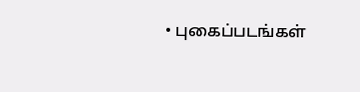• புகைப்படங்கள்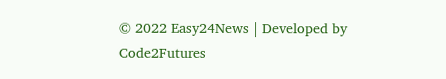© 2022 Easy24News | Developed by Code2Futures